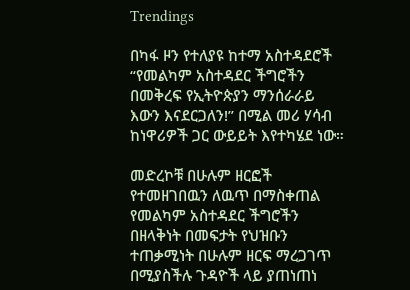Trendings

በካፋ ዞን የተለያዩ ከተማ አስተዳደሮች “የመልካም አስተዳደር ችግሮችን በመቅረፍ የኢትዮጵያን ማንሰራራይ እውን እናደርጋለን!” በሚል መሪ ሃሳብ ከነዋሪዎች ጋር ውይይት እየተካሄደ ነው።

መድረኮቹ በሁሉም ዘርፎች የተመዘገበዉን ለዉጥ በማስቀጠል የመልካም አስተዳደር ችግሮችን በዘላቅነት በመፍታት የህዝቡን ተጠቃሚነት በሁሉም ዘርፍ ማረጋገጥ በሚያስችሉ ጉዳዮች ላይ ያጠነጠነ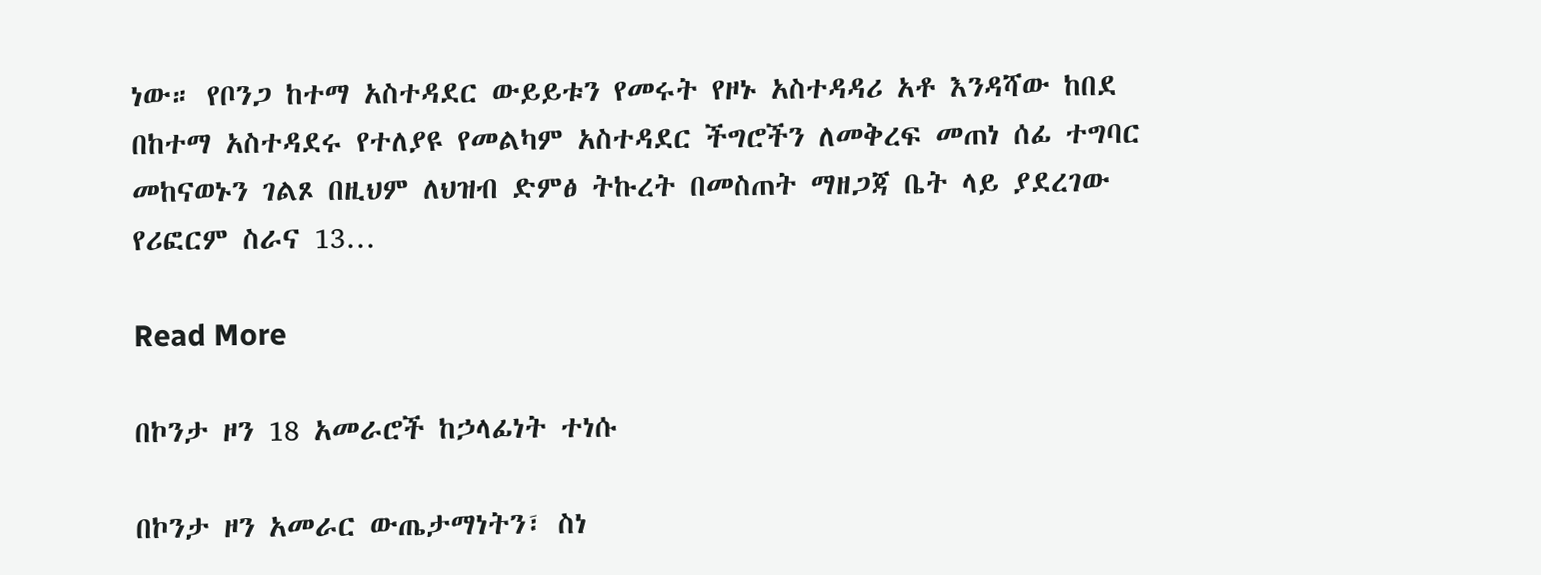ነው። የቦንጋ ከተማ አስተዳደር ውይይቱን የመሩት የዞኑ አስተዳዳሪ አቶ እንዳሻው ከበደ በከተማ አስተዳደሩ የተለያዩ የመልካም አስተዳደር ችግሮችን ለመቅረፍ መጠነ ሰፊ ተግባር መከናወኑን ገልጾ በዚህም ለህዝብ ድምፅ ትኩረት በመስጠት ማዘጋጃ ቤት ላይ ያደረገው የሪፎርም ስራና 13…

Read More

በኮንታ ዞን 18 አመራሮች ከኃላፊነት ተነሱ

በኮንታ ዞን አመራር ውጤታማነትን፣ ስነ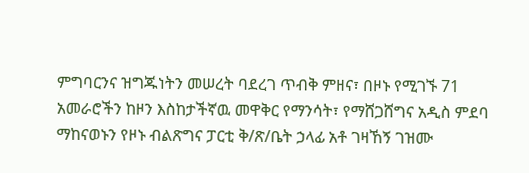ምግባርንና ዝግጁነትን መሠረት ባደረገ ጥብቅ ምዘና፣ በዞኑ የሚገኙ 71 አመራሮችን ከዞን እስከታችኛዉ መዋቅር የማንሳት፣ የማሸጋሸግና አዲስ ምደባ ማከናወኑን የዞኑ ብልጽግና ፓርቲ ቅ/ጽ/ቤት ኃላፊ አቶ ገዛኸኝ ገዝሙ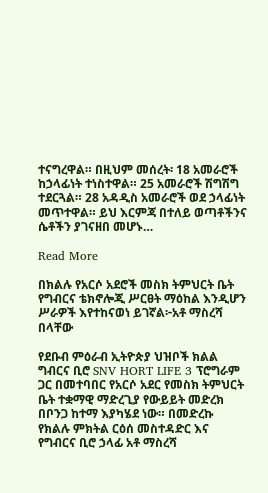ተናግረዋል። በዚህም መሰረት፡ 18 አመራሮች ከኃላፊነት ተነስተዋል። 25 አመራሮች ሽግሽግ ተደርጓል። 28 አዳዲስ አመራሮች ወደ ኃላፊነት መጥተዋል። ይህ እርምጃ በተለይ ወጣቶችንና ሴቶችን ያገናዘበ መሆኑ…

Read More

በክልሉ የአርሶ አደሮች መስክ ትምህርት ቤት የግብርና ቴክኖሎጂ ሥርፀት ማዕከል እንዲሆን ሥራዎች እየተከናወነ ይገኛል፦አቶ ማስረሻ በላቸው

የደቡብ ምዕራብ ኢትዮጵያ ህዝቦች ክልል ግብርና ቢሮ SNV HORT LIFE 3 ፕሮግራም ጋር በመተባበር የአርሶ አደር የመስክ ትምህርት ቤት ተቋማዊ ማድረጊያ የውይይት መድረክ በቦንጋ ከተማ እያካሄደ ነው። በመድረኩ የክልሉ ምክትል ርዕሰ መስተዳድር እና የግብርና ቢሮ ኃላፊ አቶ ማስረሻ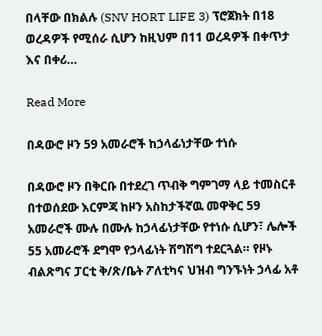በላቸው በክልሉ (SNV HORT LIFE 3) ፕሮጀክት በ18 ወረዳዎች የሚሰራ ሲሆን ከዚህም በ11 ወረዳዎች በቀጥታ እና በቀሪ…

Read More

በዳውሮ ዞን 59 አመራሮች ከኃላፊነታቸው ተነሱ

በዳውሮ ዞን በቅርቡ በተደረገ ጥብቅ ግምገማ ላይ ተመስርቶ በተወሰደው እርምጃ ከዞን አስከታችኛዉ መዋቅር 59 አመራሮች ሙሉ በሙሉ ከኃላፊነታቸው የተነሱ ሲሆን፣ ሌሎች 55 አመራሮች ደግሞ የኃላፊነት ሽግሽግ ተደርጓል። የዞኑ ብልጽግና ፓርቲ ቅ/ጽ/ቤት ፖለቲካና ህዝብ ግንኙነት ኃላፊ አቶ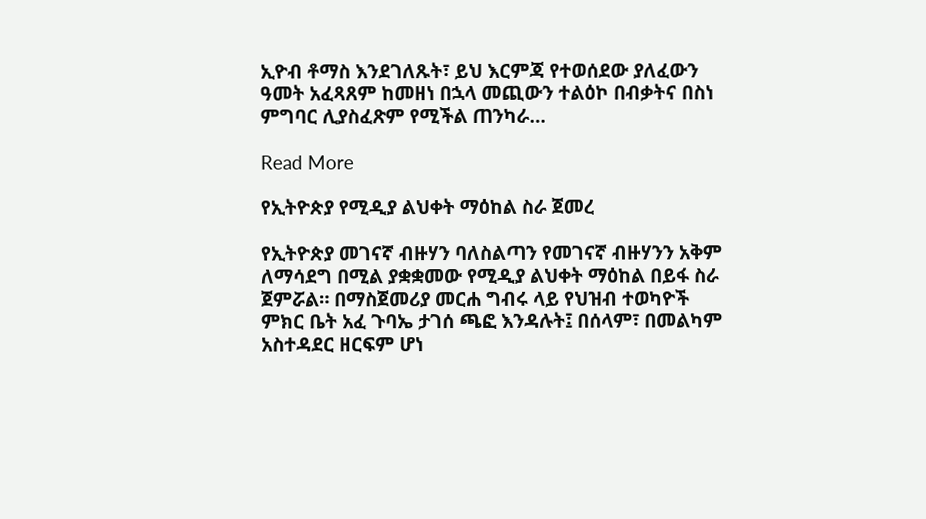ኢዮብ ቶማስ እንደገለጹት፣ ይህ እርምጃ የተወሰደው ያለፈውን ዓመት አፈጻጸም ከመዘነ በኋላ መጪውን ተልዕኮ በብቃትና በስነ ምግባር ሊያስፈጽም የሚችል ጠንካራ…

Read More

የኢትዮጵያ የሚዲያ ልህቀት ማዕከል ስራ ጀመረ

የኢትዮጵያ መገናኛ ብዙሃን ባለስልጣን የመገናኛ ብዙሃንን አቅም ለማሳደግ በሚል ያቋቋመው የሚዲያ ልህቀት ማዕከል በይፋ ስራ ጀምሯል። በማስጀመሪያ መርሐ ግብሩ ላይ የህዝብ ተወካዮች ምክር ቤት አፈ ጉባኤ ታገሰ ጫፎ እንዳሉት፤ በሰላም፣ በመልካም አስተዳደር ዘርፍም ሆነ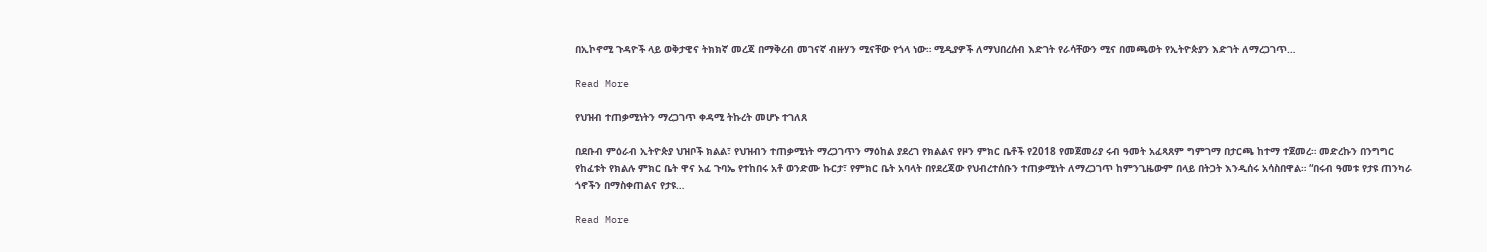በኢኮኖሚ ጉዳዮች ላይ ወቅታዊና ትክክኛ መረጃ በማቅረብ መገናኛ ብዙሃን ሚናቸው የጎላ ነው። ሚዲያዎች ለማህበረሰብ እድገት የራሳቸውን ሚና በመጫወት የኢትዮጵያን እድገት ለማረጋገጥ…

Read More

የህዝብ ተጠቃሚነትን ማረጋገጥ ቀዳሚ ትኩረት መሆኑ ተገለጸ

በደቡብ ምዕራብ ኢትዮጵያ ህዝቦች ክልል፣ የህዝብን ተጠቃሚነት ማረጋገጥን ማዕከል ያደረገ የክልልና የዞን ምክር ቤቶች የ2018 የመጀመሪያ ሩብ ዓመት አፈጻጸም ግምገማ በታርጫ ከተማ ተጀመረ። መድረኩን በንግግር የከፈቱት የክልሉ ምክር ቤት ዋና አፈ ጉባኤ የተከበሩ አቶ ወንድሙ ኩርታ፣ የምክር ቤት አባላት በየደረጃው የህብረተሰቡን ተጠቃሚነት ለማረጋገጥ ከምንጊዜውም በላይ በትጋት እንዲሰሩ አሳስበዋል። “በሩብ ዓመቱ የታዩ ጠንካራ ጎኖችን በማስቀጠልና የታዩ…

Read More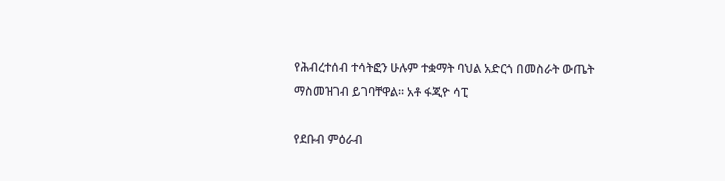የሕብረተሰብ ተሳትፎን ሁሉም ተቋማት ባህል አድርጎ በመስራት ውጤት ማስመዝገብ ይገባቸዋል። አቶ ፋጂዮ ሳፒ

የደቡብ ምዕራብ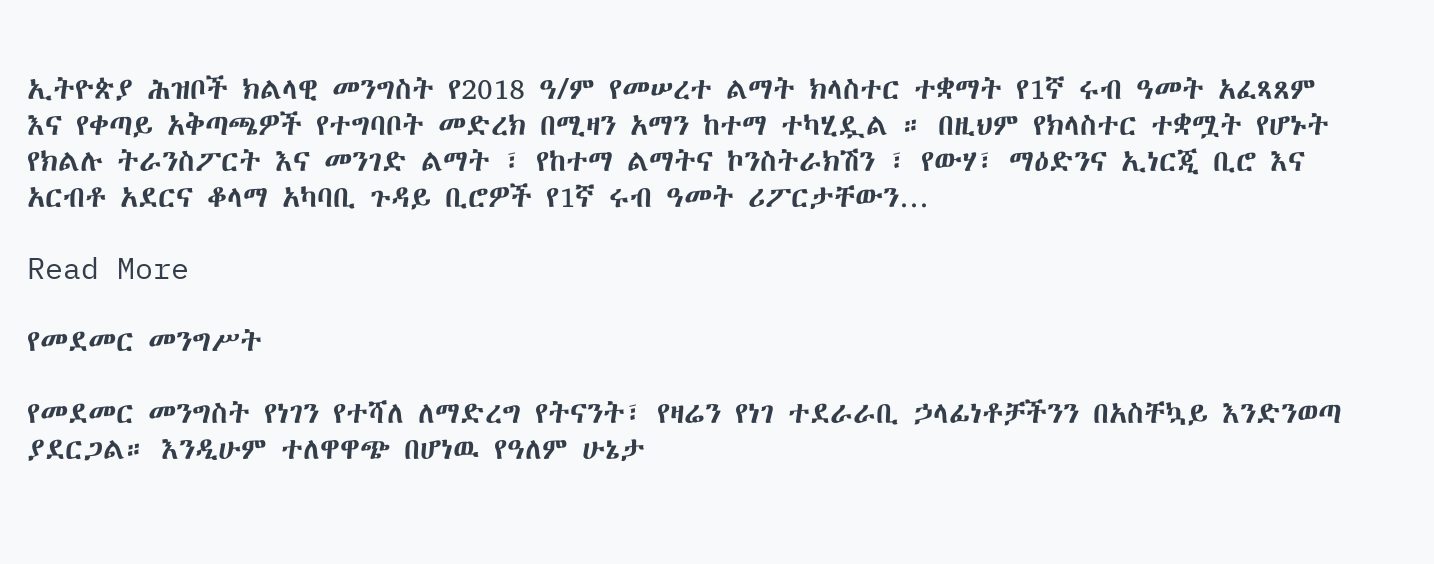ኢትዮጵያ ሕዝቦች ክልላዊ መንግስት የ2018 ዓ/ም የመሠረተ ልማት ክላስተር ተቋማት የ1ኛ ሩብ ዓመት አፈጻጸም እና የቀጣይ አቅጣጫዎች የተግባቦት መድረክ በሚዛን አማን ከተማ ተካሂዷል ። በዚህም የክላስተር ተቋሟት የሆኑት የክልሉ ትራንስፖርት እና መንገድ ልማት ፣ የከተማ ልማትና ኮንስትራክሽን ፣ የውሃ፣ ማዕድንና ኢነርጂ ቢሮ እና አርብቶ አደርና ቆላማ አካባቢ ጉዳይ ቢሮዎች የ1ኛ ሩብ ዓመት ሪፖርታቸውን…

Read More

የመደመር መንግሥት

የመደመር መንግስት የነገን የተሻለ ለማድረግ የትናንት፣ የዛሬን የነገ ተደራራቢ ኃላፊነቶቻችንን በአስቸኳይ እንድንወጣ ያደርጋል። እንዲሁም ተለዋዋጭ በሆነዉ የዓለም ሁኔታ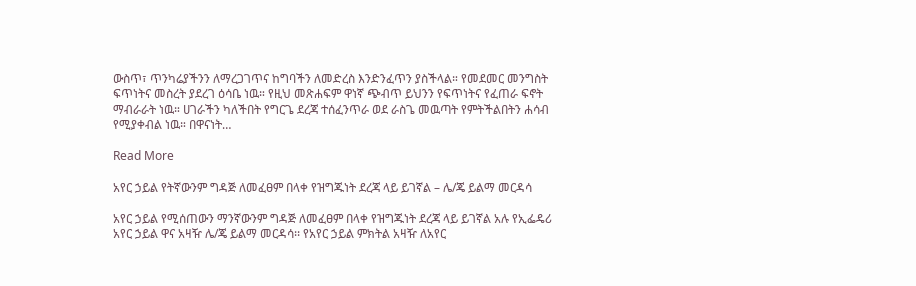ውስጥ፣ ጥንካሬያችንን ለማረጋገጥና ከግባችን ለመድረስ እንድንፈጥን ያስችላል። የመደመር መንግስት ፍጥነትና መስረት ያደረገ ዕሳቤ ነዉ። የዚህ መጽሐፍም ዋነኛ ጭብጥ ይህንን የፍጥነትና የፈጠራ ፍኖት ማብራራት ነዉ። ሀገራችን ካለችበት የግርጌ ደረጃ ተሰፈንጥራ ወደ ራስጌ መዉጣት የምትችልበትን ሐሳብ የሚያቀብል ነዉ። በዋናነት…

Read More

አየር ኃይል የትኛውንም ግዳጅ ለመፈፀም በላቀ የዝግጁነት ደረጃ ላይ ይገኛል – ሌ/ጄ ይልማ መርዳሳ

አየር ኃይል የሚሰጠውን ማንኛውንም ግዳጅ ለመፈፀም በላቀ የዝግጁነት ደረጃ ላይ ይገኛል አሉ የኢፌዴሪ አየር ኃይል ዋና አዛዥ ሌ/ጄ ይልማ መርዳሳ፡፡ የአየር ኃይል ምክትል አዛዥ ለአየር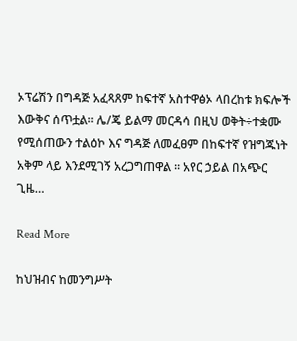ኦፕሬሽን በግዳጅ አፈጻጸም ከፍተኛ አስተዋፅኦ ላበረከቱ ክፍሎች እውቅና ሰጥቷል፡፡ ሌ/ጄ ይልማ መርዳሳ በዚህ ወቅት÷ተቋሙ የሚሰጠውን ተልዕኮ እና ግዳጅ ለመፈፀም በከፍተኛ የዝግጁነት አቅም ላይ እንደሚገኝ አረጋግጠዋል ። አየር ኃይል በአጭር ጊዜ…

Read More

ከህዝብና ከመንግሥት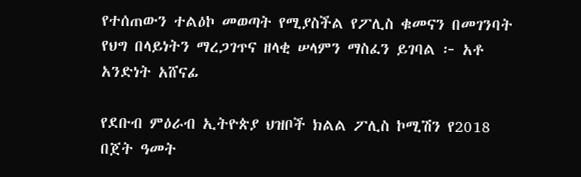የተሰጠውን ተልዕኮ መወጣት የሚያስችል የፖሊስ ቁመናን በመገንባት የህግ በላይነትን ማረጋገጥና ዘላቂ ሠላምን ማስፈን ይገባል ፦ አቶ አንድነት አሸናፊ

የደቡብ ምዕራብ ኢትዮጵያ ህዝቦች ክልል ፖሊስ ኮሚሽን የ2018 በጀት ዓመት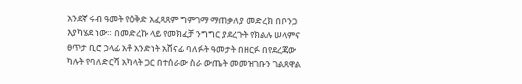አንደኛ ሩብ ዓመት የዕቅድ አፈጻጸም ግምገማ ማጠቃለያ መድረክ በቦንጋ እያካሄደ ነው። በመድረኩ ላይ የመክፈቻ ንግግር ያደረጉት የክልሉ ሠላምና ፀጥታ ቢሮ ኃላፊ አቶ አንድነት አሸናፊ ባለፉት ዓመታት በዘርፉ በየደረጃው ካሉት የባለድርሻ አካላት ጋር በተሰራው ስራ ውጤት መመዝገቡን ገልጸዋል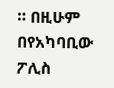። በዚሁም በየአካባቢው ፖሊስ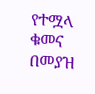የተሟላ ቁመና በመያዝ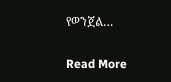የወንጀል…

Read More